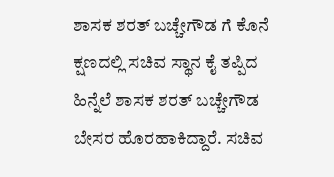ಶಾಸಕ ಶರತ್ ಬಚ್ಚೇಗೌಡ ಗೆ ಕೊನೆ ಕ್ಷಣದಲ್ಲಿ ಸಚಿವ ಸ್ಥಾನ ಕೈ ತಪ್ಪಿದ ಹಿನ್ನೆಲೆ ಶಾಸಕ ಶರತ್ ಬಚ್ಚೇಗೌಡ ಬೇಸರ ಹೊರಹಾಕಿದ್ದಾರೆ. ಸಚಿವ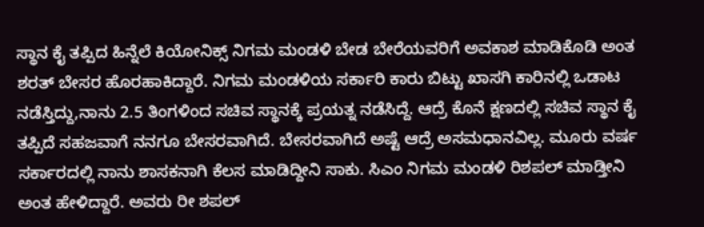ಸ್ಥಾನ ಕೈ ತಪ್ಪಿದ ಹಿನ್ನೆಲೆ ಕಿಯೋನಿಕ್ಸ್ ನಿಗಮ ಮಂಡಳಿ ಬೇಡ ಬೇರೆಯವರಿಗೆ ಅವಕಾಶ ಮಾಡಿಕೊಡಿ ಅಂತ ಶರತ್ ಬೇಸರ ಹೊರಹಾಕಿದ್ದಾರೆ. ನಿಗಮ ಮಂಡಳಿಯ ಸರ್ಕಾರಿ ಕಾರು ಬಿಟ್ಟು ಖಾಸಗಿ ಕಾರಿನಲ್ಲಿ ಒಡಾಟ ನಡೆಸ್ತಿದ್ದು,ನಾನು 2.5 ತಿಂಗಳಿಂದ ಸಚಿವ ಸ್ಥಾನಕ್ಕೆ ಪ್ರಯತ್ನ ನಡೆಸಿದ್ದೆ. ಆದ್ರೆ ಕೊನೆ ಕ್ಷಣದಲ್ಲಿ ಸಚಿವ ಸ್ಥಾನ ಕೈ ತಪ್ಪಿದೆ ಸಹಜವಾಗೆ ನನಗೂ ಬೇಸರವಾಗಿದೆ. ಬೇಸರವಾಗಿದೆ ಅಷ್ಟೆ ಆದ್ರೆ ಅಸಮಧಾನವಿಲ್ಲ. ಮೂರು ವರ್ಷ ಸರ್ಕಾರದಲ್ಲಿ ನಾನು ಶಾಸಕನಾಗಿ ಕೆಲಸ ಮಾಡಿದ್ದೀನಿ ಸಾಕು. ಸಿಎಂ ನಿಗಮ ಮಂಡಳಿ ರಿಶಪಲ್ ಮಾಡ್ತೀನಿ ಅಂತ ಹೇಳಿದ್ದಾರೆ. ಅವರು ರೀ ಶಪಲ್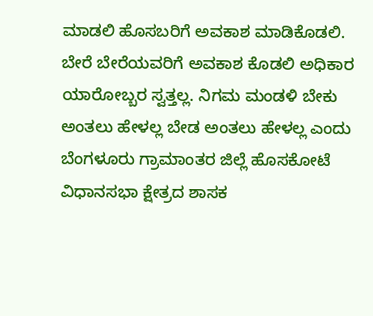ಮಾಡಲಿ ಹೊಸಬರಿಗೆ ಅವಕಾಶ ಮಾಡಿಕೊಡಲಿ. ಬೇರೆ ಬೇರೆಯವರಿಗೆ ಅವಕಾಶ ಕೊಡಲಿ ಅಧಿಕಾರ ಯಾರೋಬ್ಬರ ಸ್ವತ್ತಲ್ಲ. ನಿಗಮ ಮಂಡಳಿ ಬೇಕು ಅಂತಲು ಹೇಳಲ್ಲ ಬೇಡ ಅಂತಲು ಹೇಳಲ್ಲ ಎಂದು ಬೆಂಗಳೂರು ಗ್ರಾಮಾಂತರ ಜಿಲ್ಲೆ ಹೊಸಕೋಟೆ ವಿಧಾನಸಭಾ ಕ್ಷೇತ್ರದ ಶಾಸಕ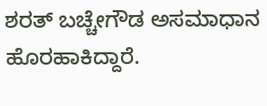ಶರತ್ ಬಚ್ಚೇಗೌಡ ಅಸಮಾಧಾನ ಹೊರಹಾಕಿದ್ದಾರೆ.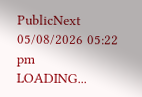PublicNext
05/08/2026 05:22 pm
LOADING...